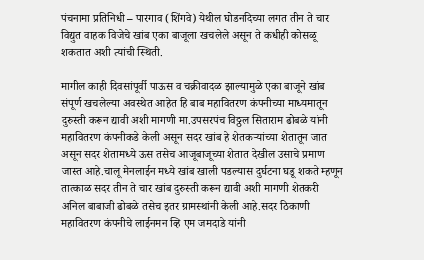पंचनामा प्रतिनिधी – पारगाव (शिंगवे) येथील घोडनदिच्या लगत तीन ते चार विद्युत वाहक विजेचे खांब एका बाजूला खचलेले असून ते कधीही कोसळू शकतात अशी त्यांची स्थिती.

मागील काही दिवसांपूर्वी पाऊस व चक्रीवादळ झाल्यामुळे एका बाजूने खांब संपूर्ण खचलेल्या अवस्थेत आहेत हि बाब महावितरण कंपनीच्या माध्यमातून दुरुस्ती करून द्यावी अशी मागणी मा.उपसरपंच विठ्ठल सिताराम ढोबळे यांनी महावितरण कंपनीकडे केली असून सदर खांब हे शेतकऱ्यांच्या शेतातून जात असून सदर शेतामध्ये ऊस तसेच आजूबाजूच्या शेतात देखील उसाचे प्रमाण जास्त आहे.चालू मेनलाईन मध्ये खांब खाली पडल्यास दुर्घटना घडू शकते म्हणून तात्काळ सदर तीन ते चार खांब दुरुस्ती करून द्यावी अशी मागणी शेतकरी अनिल बाबाजी ढोबळे तसेच इतर ग्रामस्थांनी केली आहे.सदर ठिकाणी महावितरण कंपनीचे लाईनमन व्हि एम जमदाडे यांनी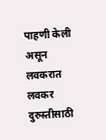पाहणी केली असून लवकरात लवकर दुरुस्तीसाठी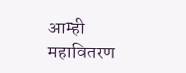आम्ही महावितरण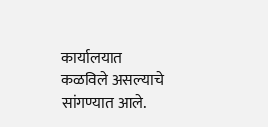कार्यालयात कळविले असल्याचे सांगण्यात आले.